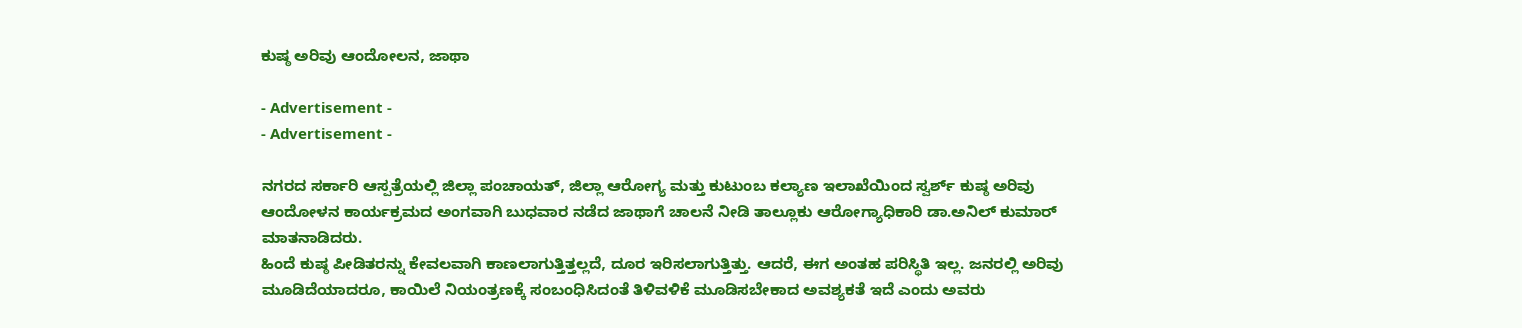ಕುಷ್ಠ ಅರಿವು ಆಂದೋಲನ, ಜಾಥಾ

- Advertisement -
- Advertisement -

ನಗರದ ಸರ್ಕಾರಿ ಆಸ್ಪತ್ರೆಯಲ್ಲಿ ಜಿಲ್ಲಾ ಪಂಚಾಯತ್, ಜಿಲ್ಲಾ ಆರೋಗ್ಯ ಮತ್ತು ಕುಟುಂಬ ಕಲ್ಯಾಣ ಇಲಾಖೆಯಿಂದ ಸ್ವರ್ಶ್ ಕುಷ್ಠ ಅರಿವು ಆಂದೋಳನ ಕಾರ್ಯಕ್ರಮದ ಅಂಗವಾಗಿ ಬುಧವಾರ ನಡೆದ ಜಾಥಾಗೆ ಚಾಲನೆ ನೀಡಿ ತಾಲ್ಲೂಕು ಆರೋಗ್ಯಾಧಿಕಾರಿ ಡಾ.ಅನಿಲ್ ಕುಮಾರ್ ಮಾತನಾಡಿದರು.
ಹಿಂದೆ ಕುಷ್ಠ ಪೀಡಿತರನ್ನು ಕೇವಲವಾಗಿ ಕಾಣಲಾಗುತ್ತಿತ್ತಲ್ಲದೆ, ದೂರ ಇರಿಸಲಾಗುತ್ತಿತ್ತು. ಆದರೆ, ಈಗ ಅಂತಹ ಪರಿಸ್ಥಿತಿ ಇಲ್ಲ. ಜನರಲ್ಲಿ ಅರಿವು ಮೂಡಿದೆಯಾದರೂ, ಕಾಯಿಲೆ ನಿಯಂತ್ರಣಕ್ಕೆ ಸಂಬಂಧಿಸಿದಂತೆ ತಿಳಿವಳಿಕೆ ಮೂಡಿಸಬೇಕಾದ ಅವಶ್ಯಕತೆ ಇದೆ ಎಂದು ಅವರು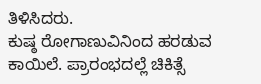ತಿಳಿಸಿದರು.
ಕುಷ್ಠ ರೋಗಾಣುವಿನಿಂದ ಹರಡುವ ಕಾಯಿಲೆ. ಪ್ರಾರಂಭದಲ್ಲೆ ಚಿಕಿತ್ಸೆ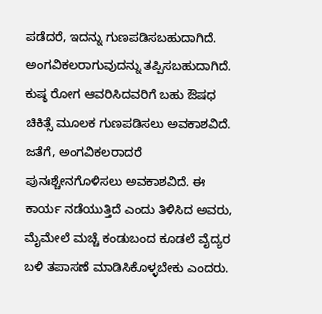ಪಡೆದರೆ, ಇದನ್ನು ಗುಣಪಡಿಸಬಹುದಾಗಿದೆ. ಅಂಗವಿಕಲರಾಗುವುದನ್ನು ತಪ್ಪಿಸಬಹುದಾಗಿದೆ. ಕುಷ್ಠ ರೋಗ ಆವರಿಸಿದವರಿಗೆ ಬಹು ಔಷಧ ಚಿಕಿತ್ಸೆ ಮೂಲಕ ಗುಣಪಡಿಸಲು ಅವಕಾಶವಿದೆ. ಜತೆಗೆ, ಅಂಗವಿಕಲರಾದರೆ ಪುನಃಶ್ಚೇನಗೊಳಿಸಲು ಅವಕಾಶವಿದೆ. ಈ ಕಾರ್ಯ ನಡೆಯುತ್ತಿದೆ ಎಂದು ತಿಳಿಸಿದ ಅವರು, ಮೈಮೇಲೆ ಮಚ್ಚೆ ಕಂಡುಬಂದ ಕೂಡಲೆ ವೈದ್ಯರ ಬಳಿ ತಪಾಸಣೆ ಮಾಡಿಸಿಕೊಳ್ಳಬೇಕು ಎಂದರು.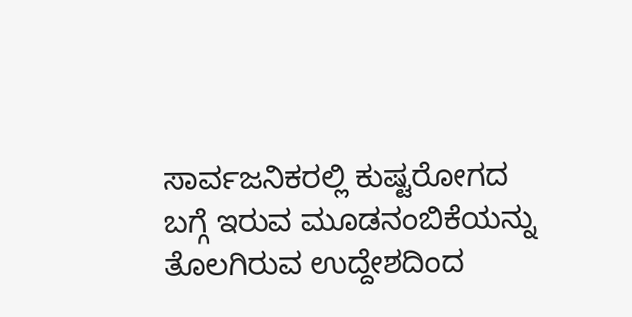ಸಾರ್ವಜನಿಕರಲ್ಲಿ ಕುಷ್ಟರೋಗದ ಬಗ್ಗೆ ಇರುವ ಮೂಡನಂಬಿಕೆಯನ್ನು ತೊಲಗಿರುವ ಉದ್ದೇಶದಿಂದ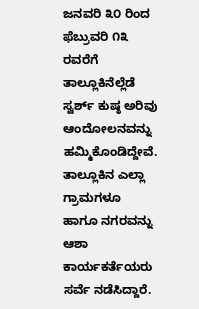ಜನವರಿ ೩೦ ರಿಂದ ಫೆಬ್ರುವರಿ ೧೩ ರವರೆಗೆ ತಾಲ್ಲೂಕಿನೆಲ್ಲೆಡೆ ಸ್ವರ್ಶ್ ಕುಷ್ಠ ಅರಿವು ಆಂದೋಲನವನ್ನು ಹಮ್ಮಿಕೊಂಡಿದ್ದೇವೆ. ತಾಲ್ಲೂಕಿನ ಎಲ್ಲಾ ಗ್ರಾಮಗಳೂ ಹಾಗೂ ನಗರವನ್ನು ಆಶಾ ಕಾರ್ಯಕರ್ತೆಯರು ಸರ್ವೆ ನಡೆಸಿದ್ದಾರೆ.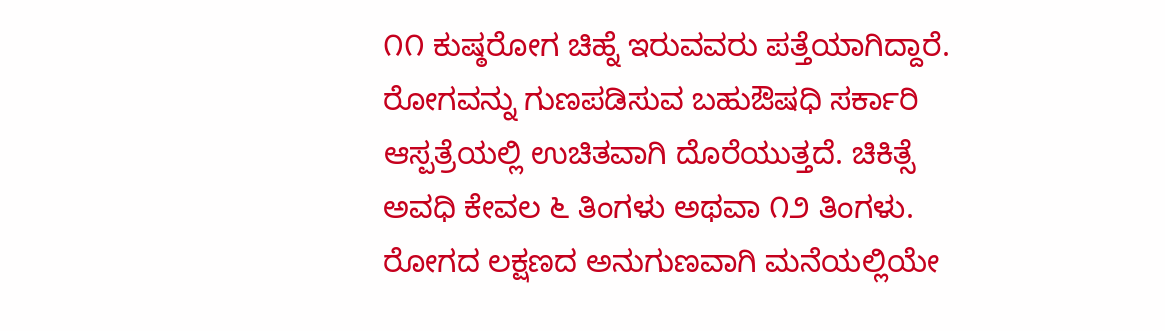೧೧ ಕುಷ್ಠರೋಗ ಚಿಹ್ನೆ ಇರುವವರು ಪತ್ತೆಯಾಗಿದ್ದಾರೆ. ರೋಗವನ್ನು ಗುಣಪಡಿಸುವ ಬಹುಔಷಧಿ ಸರ್ಕಾರಿ ಆಸ್ಪತ್ರೆಯಲ್ಲಿ ಉಚಿತವಾಗಿ ದೊರೆಯುತ್ತದೆ. ಚಿಕಿತ್ಸೆ ಅವಧಿ ಕೇವಲ ೬ ತಿಂಗಳು ಅಥವಾ ೧೨ ತಿಂಗಳು. ರೋಗದ ಲಕ್ಷಣದ ಅನುಗುಣವಾಗಿ ಮನೆಯಲ್ಲಿಯೇ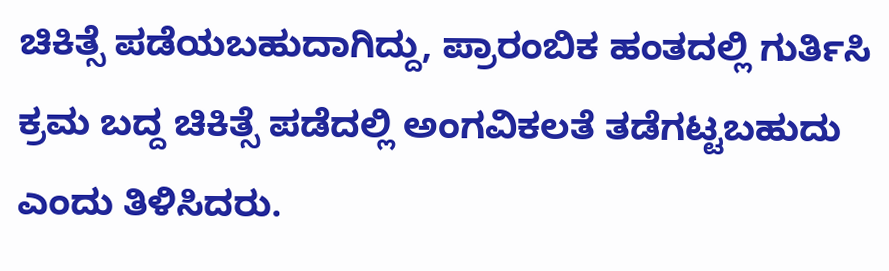ಚಿಕಿತ್ಸೆ ಪಡೆಯಬಹುದಾಗಿದ್ದು, ಪ್ರಾರಂಬಿಕ ಹಂತದಲ್ಲಿ ಗುರ್ತಿಸಿ ಕ್ರಮ ಬದ್ದ ಚಿಕಿತ್ಸೆ ಪಡೆದಲ್ಲಿ ಅಂಗವಿಕಲತೆ ತಡೆಗಟ್ಟಬಹುದು ಎಂದು ತಿಳಿಸಿದರು.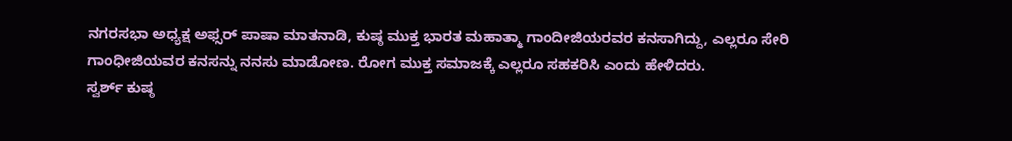ನಗರಸಭಾ ಅಧ್ಯಕ್ಷ ಅಫ್ಸರ್ ಪಾಷಾ ಮಾತನಾಡಿ, ಕುಷ್ಠ ಮುಕ್ತ ಭಾರತ ಮಹಾತ್ಮಾ ಗಾಂದೀಜಿಯರವರ ಕನಸಾಗಿದ್ದು, ಎಲ್ಲರೂ ಸೇರಿ ಗಾಂಧೀಜಿಯವರ ಕನಸನ್ನು ನನಸು ಮಾಡೋಣ. ರೋಗ ಮುಕ್ತ ಸಮಾಜಕ್ಕೆ ಎಲ್ಲರೂ ಸಹಕರಿಸಿ ಎಂದು ಹೇಳಿದರು.
ಸ್ವರ್ಶ್ ಕುಷ್ಠ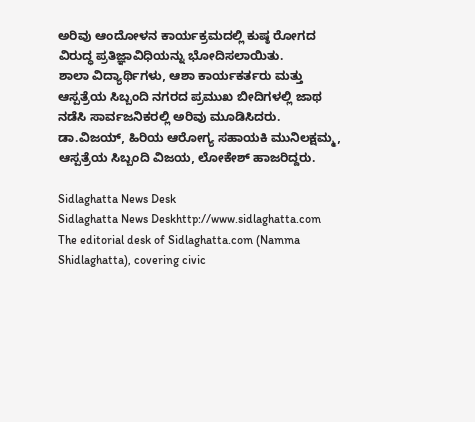ಅರಿವು ಆಂದೋಳನ ಕಾರ್ಯಕ್ರಮದಲ್ಲಿ ಕುಷ್ಠ ರೋಗದ ವಿರುದ್ಧ ಪ್ರತಿಜ್ಞಾವಿಧಿಯನ್ನು ಭೋದಿಸಲಾಯಿತು.
ಶಾಲಾ ವಿದ್ಯಾರ್ಥಿಗಳು, ಆಶಾ ಕಾರ್ಯಕರ್ತರು ಮತ್ತು ಆಸ್ಪತ್ರೆಯ ಸಿಬ್ಬಂದಿ ನಗರದ ಪ್ರಮುಖ ಬೀದಿಗಳಲ್ಲಿ ಜಾಥ ನಡೆಸಿ ಸಾರ್ವಜನಿಕರಲ್ಲಿ ಅರಿವು ಮೂಡಿಸಿದರು.
ಡಾ.ವಿಜಯ್, ಹಿರಿಯ ಆರೋಗ್ಯ ಸಹಾಯಕಿ ಮುನಿಲಕ್ಷಮ್ಮ, ಆಸ್ಪತ್ರೆಯ ಸಿಬ್ಬಂದಿ ವಿಜಯ, ಲೋಕೇಶ್ ಹಾಜರಿದ್ದರು.

Sidlaghatta News Desk
Sidlaghatta News Deskhttp://www.sidlaghatta.com
The editorial desk of Sidlaghatta.com (Namma Shidlaghatta), covering civic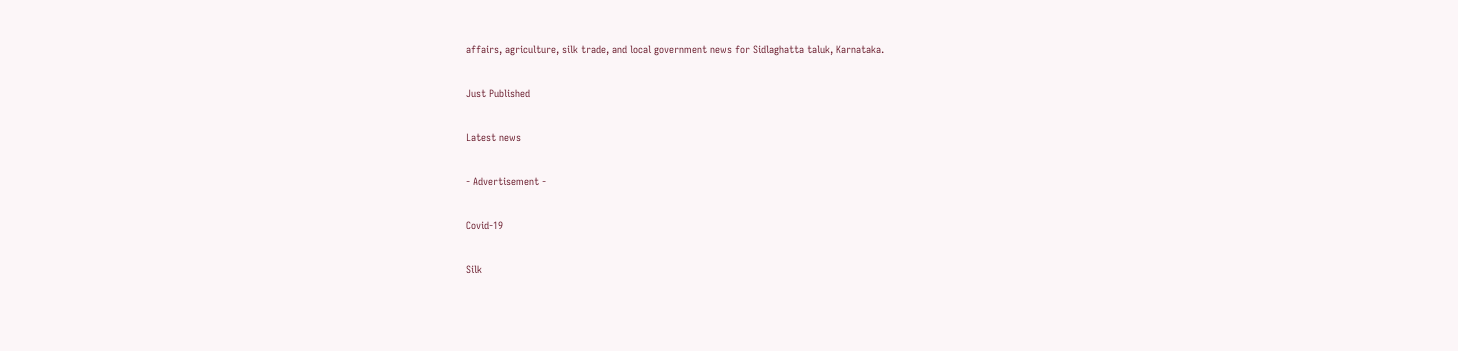affairs, agriculture, silk trade, and local government news for Sidlaghatta taluk, Karnataka.

Just Published

Latest news

- Advertisement -

Covid-19

Silk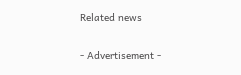Related news

- Advertisement -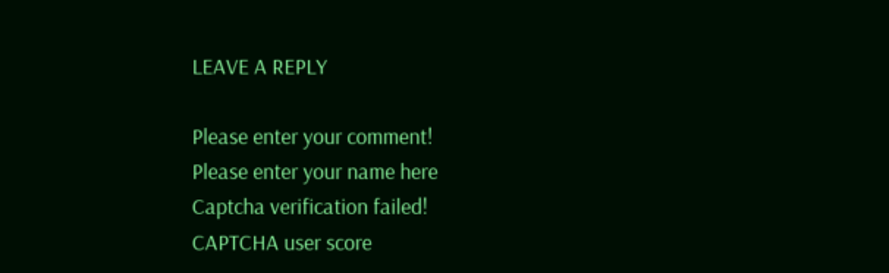LEAVE A REPLY

Please enter your comment!
Please enter your name here
Captcha verification failed!
CAPTCHA user score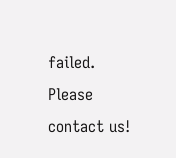failed. Please contact us!